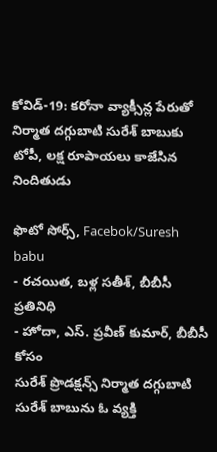కోవిడ్-19: కరోనా వ్యాక్సీన్ల పేరుతో నిర్మాత దగ్గుబాటి సురేశ్ బాబుకు టోపీ, లక్ష రూపాయలు కాజేసిన నిందితుడు

ఫొటో సోర్స్, Facebok/Suresh babu
- రచయిత, బళ్ల సతీశ్, బీబీసీ ప్రతినిధి
- హోదా, ఎస్. ప్రవీణ్ కుమార్, బీబీసీ కోసం
సురేశ్ ప్రొడక్షన్స్ నిర్మాత దగ్గుబాటి సురేశ్ బాబును ఓ వ్యక్తి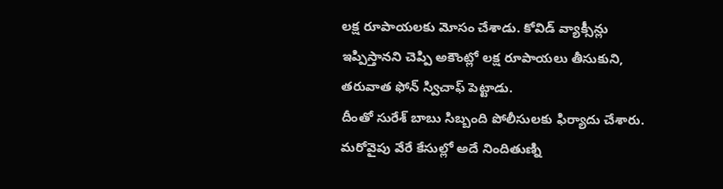లక్ష రూపాయలకు మోసం చేశాడు. కోవిడ్ వ్యాక్సీన్లు ఇప్పిస్తానని చెప్పి అకౌంట్లో లక్ష రూపాయలు తీసుకుని, తరువాత ఫోన్ స్విచాఫ్ పెట్టాడు.
దీంతో సురేశ్ బాబు సిబ్బంది పోలీసులకు ఫిర్యాదు చేశారు. మరోవైపు వేరే కేసుల్లో అదే నిందితుణ్ని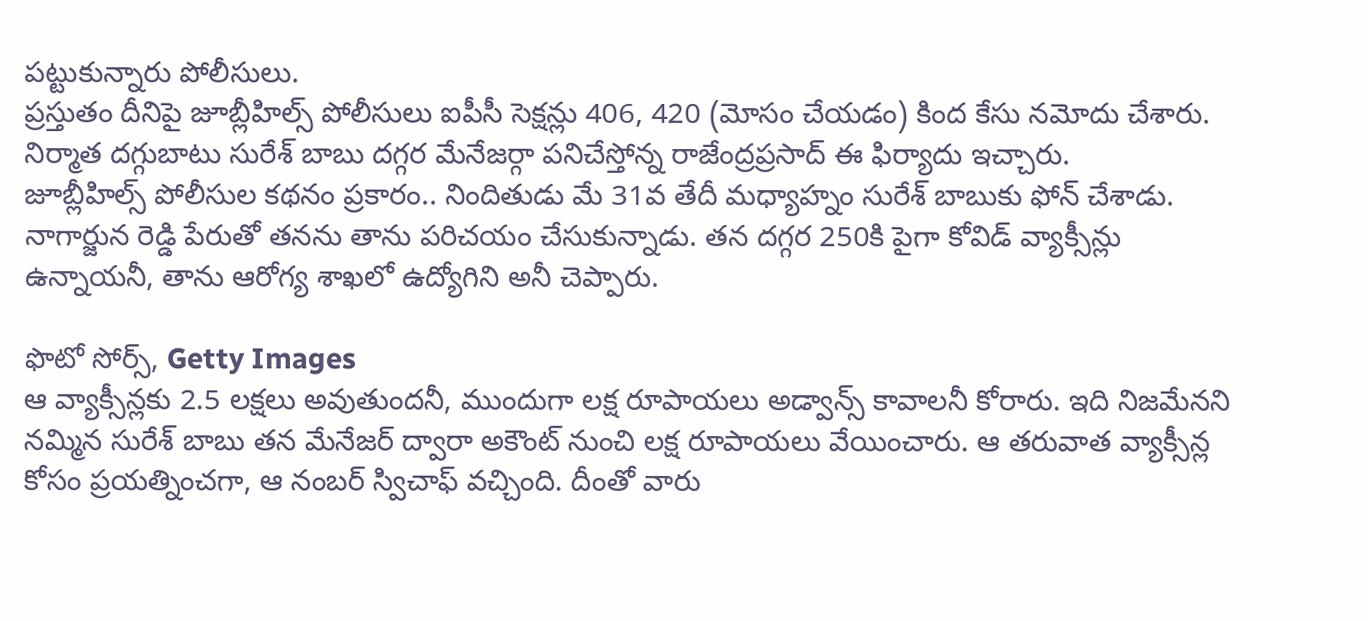పట్టుకున్నారు పోలీసులు.
ప్రస్తుతం దీనిపై జూబ్లీహిల్స్ పోలీసులు ఐపీసీ సెక్షన్లు 406, 420 (మోసం చేయడం) కింద కేసు నమోదు చేశారు. నిర్మాత దగ్గుబాటు సురేశ్ బాబు దగ్గర మేనేజర్గా పనిచేస్తోన్న రాజేంద్రప్రసాద్ ఈ ఫిర్యాదు ఇచ్చారు.
జూబ్లీహిల్స్ పోలీసుల కథనం ప్రకారం.. నిందితుడు మే 31వ తేదీ మధ్యాహ్నం సురేశ్ బాబుకు ఫోన్ చేశాడు. నాగార్జున రెడ్డి పేరుతో తనను తాను పరిచయం చేసుకున్నాడు. తన దగ్గర 250కి పైగా కోవిడ్ వ్యాక్సీన్లు ఉన్నాయనీ, తాను ఆరోగ్య శాఖలో ఉద్యోగిని అనీ చెప్పారు.

ఫొటో సోర్స్, Getty Images
ఆ వ్యాక్సీన్లకు 2.5 లక్షలు అవుతుందనీ, ముందుగా లక్ష రూపాయలు అడ్వాన్స్ కావాలనీ కోరారు. ఇది నిజమేనని నమ్మిన సురేశ్ బాబు తన మేనేజర్ ద్వారా అకౌంట్ నుంచి లక్ష రూపాయలు వేయించారు. ఆ తరువాత వ్యాక్సీన్ల కోసం ప్రయత్నించగా, ఆ నంబర్ స్విచాఫ్ వచ్చింది. దీంతో వారు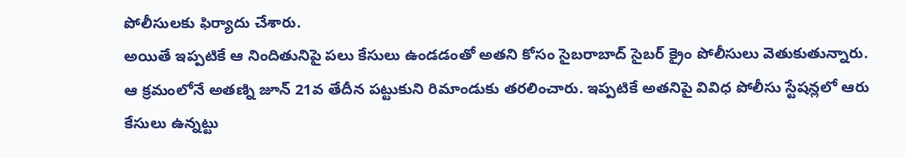పోలీసులకు ఫిర్యాదు చేశారు.
అయితే ఇప్పటికే ఆ నిందితునిపై పలు కేసులు ఉండడంతో అతని కోసం సైబరాబాద్ సైబర్ క్రైం పోలీసులు వెతుకుతున్నారు. ఆ క్రమంలోనే అతణ్ని జూన్ 21వ తేదీన పట్టుకుని రిమాండుకు తరలించారు. ఇప్పటికే అతనిపై వివిధ పోలీసు స్టేషన్లలో ఆరు కేసులు ఉన్నట్టు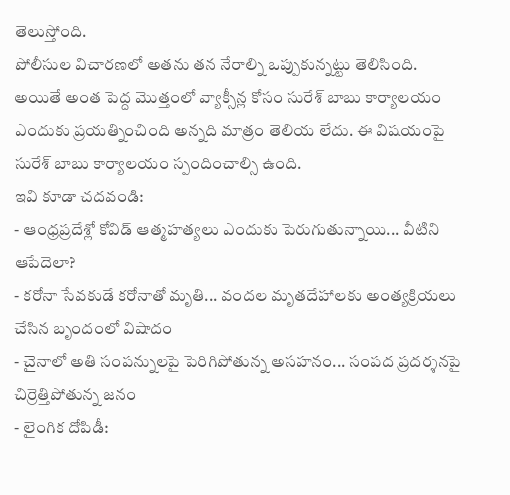తెలుస్తోంది.
పోలీసుల విచారణలో అతను తన నేరాల్ని ఒప్పుకున్నట్టు తెలిసింది.
అయితే అంత పెద్ద మొత్తంలో వ్యాక్సీన్ల కోసం సురేశ్ బాబు కార్యాలయం ఎందుకు ప్రయత్నించింది అన్నది మాత్రం తెలియ లేదు. ఈ విషయంపై సురేశ్ బాబు కార్యాలయం స్పందించాల్సి ఉంది.
ఇవి కూడా చదవండి:
- ఆంధ్రప్రదేశ్లో కోవిడ్ ఆత్మహత్యలు ఎందుకు పెరుగుతున్నాయి... వీటిని ఆపేదెలా?
- కరోనా సేవకుడే కరోనాతో మృతి... వందల మృతదేహాలకు అంత్యక్రియలు చేసిన బృందంలో విషాదం
- చైనాలో అతి సంపన్నులపై పెరిగిపోతున్న అసహనం... సంపద ప్రదర్శనపై చిర్రెత్తిపోతున్న జనం
- లైంగిక దోపిడీ: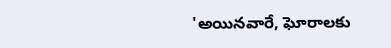'అయినవారే, ఘోరాలకు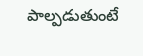పాల్పడుతుంటే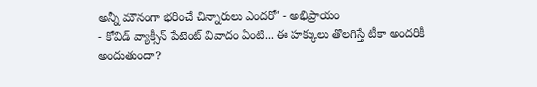అన్నీ మౌనంగా భరించే చిన్నారులు ఎందరో' - అభిప్రాయం
- కోవిడ్ వ్యాక్సీన్ పేటెంట్ వివాదం ఏంటి... ఈ హక్కులు తొలగిస్తే టీకా అందరికీ అందుతుందా?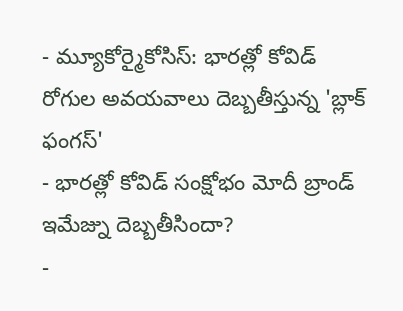- మ్యూకోర్మైకోసిస్: భారత్లో కోవిడ్ రోగుల అవయవాలు దెబ్బతీస్తున్న 'బ్లాక్ ఫంగస్'
- భారత్లో కోవిడ్ సంక్షోభం మోదీ బ్రాండ్ ఇమేజ్ను దెబ్బతీసిందా?
-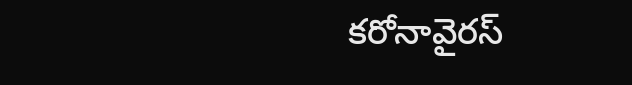కరోనావైరస్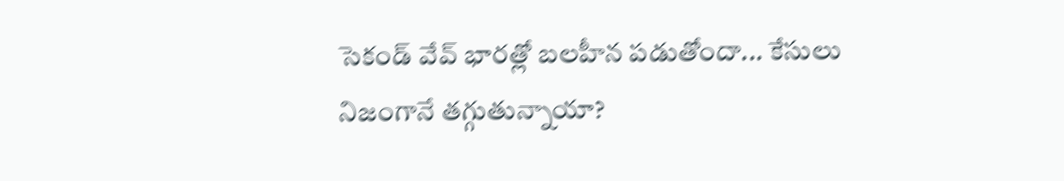సెకండ్ వేవ్ భారత్లో బలహీన పడుతోందా... కేసులు నిజంగానే తగ్గుతున్నాయా?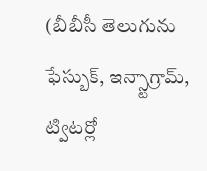(బీబీసీ తెలుగును ఫేస్బుక్, ఇన్స్టాగ్రామ్, ట్విటర్లో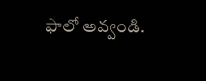ఫాలో అవ్వండి.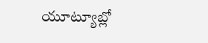యూట్యూబ్లో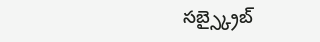సబ్స్క్రైబ్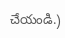చేయండి.)